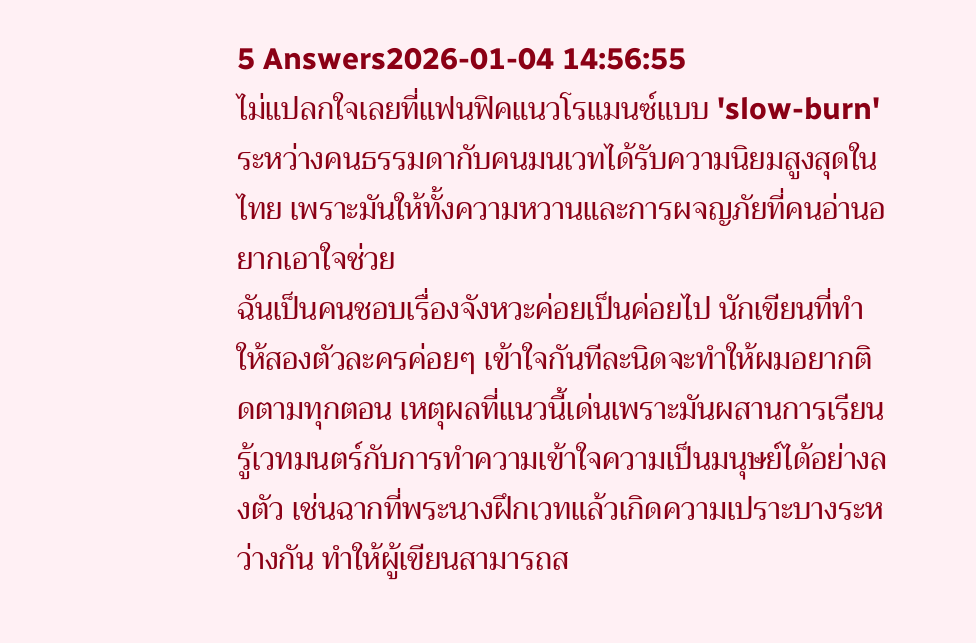5 Answers2026-01-04 14:56:55
ไม่แปลกใจเลยที่แฟนฟิคแนวโรแมนซ์แบบ 'slow-burn' ระหว่างคนธรรมดากับคนมนเวทได้รับความนิยมสูงสุดในไทย เพราะมันให้ทั้งความหวานและการผจญภัยที่คนอ่านอยากเอาใจช่วย
ฉันเป็นคนชอบเรื่องจังหวะค่อยเป็นค่อยไป นักเขียนที่ทำให้สองตัวละครค่อยๆ เข้าใจกันทีละนิดจะทำให้ผมอยากติดตามทุกตอน เหตุผลที่แนวนี้เด่นเพราะมันผสานการเรียนรู้เวทมนตร์กับการทำความเข้าใจความเป็นมนุษย์ได้อย่างลงตัว เช่นฉากที่พระนางฝึกเวทแล้วเกิดความเปราะบางระหว่างกัน ทำให้ผู้เขียนสามารถส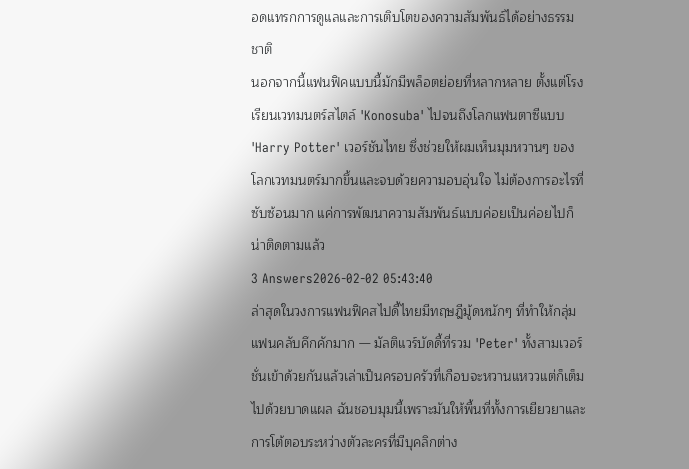อดแทรกการดูแลและการเติบโตของความสัมพันธ์ได้อย่างธรรมชาติ
นอกจากนี้แฟนฟิคแบบนี้มักมีพล็อตย่อยที่หลากหลาย ตั้งแต่โรงเรียนเวทมนตร์สไตล์ 'Konosuba' ไปจนถึงโลกแฟนตาซีแบบ 'Harry Potter' เวอร์ชันไทย ซึ่งช่วยให้ผมเห็นมุมหวานๆ ของโลกเวทมนตร์มากขึ้นและจบด้วยความอบอุ่นใจ ไม่ต้องการอะไรที่ซับซ้อนมาก แค่การพัฒนาความสัมพันธ์แบบค่อยเป็นค่อยไปก็น่าติดตามแล้ว
3 Answers2026-02-02 05:43:40
ล่าสุดในวงการแฟนฟิคสไปดี้ไทยมีทฤษฎีมู้ดหนักๆ ที่ทำให้กลุ่มแฟนคลับคึกคักมาก — มัลติแวร์บัดดี้ที่รวม 'Peter' ทั้งสามเวอร์ชั่นเข้าด้วยกันแล้วเล่าเป็นครอบครัวที่เกือบจะหวานแหววแต่ก็เต็มไปด้วยบาดแผล ฉันชอบมุมนี้เพราะมันให้พื้นที่ทั้งการเยียวยาและการโต้ตอบระหว่างตัวละครที่มีบุคลิกต่าง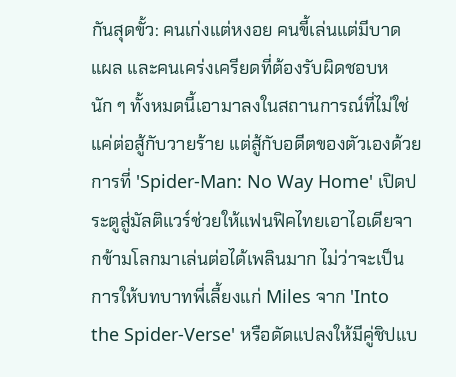กันสุดขั้ว: คนเก่งแต่หงอย คนขี้เล่นแต่มีบาดแผล และคนเคร่งเครียดที่ต้องรับผิดชอบหนัก ๆ ทั้งหมดนี้เอามาลงในสถานการณ์ที่ไม่ใช่แค่ต่อสู้กับวายร้าย แต่สู้กับอดีตของตัวเองด้วย
การที่ 'Spider-Man: No Way Home' เปิดประตูสู่มัลติแวร์ช่วยให้แฟนฟิคไทยเอาไอเดียจากข้ามโลกมาเล่นต่อได้เพลินมาก ไม่ว่าจะเป็นการให้บทบาทพี่เลี้ยงแก่ Miles จาก 'Into the Spider-Verse' หรือดัดแปลงให้มีคู่ชิปแบ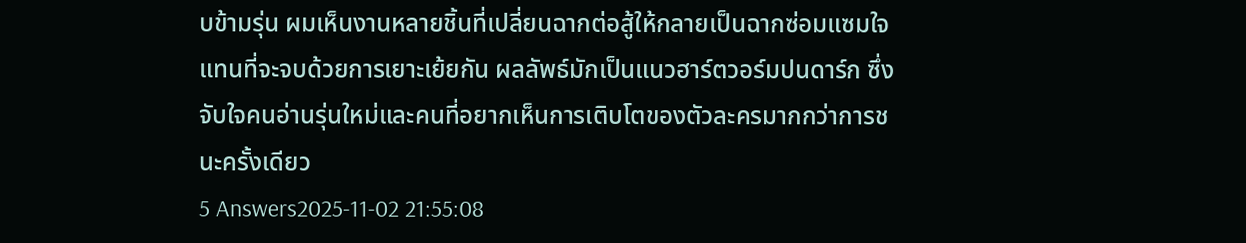บข้ามรุ่น ผมเห็นงานหลายชิ้นที่เปลี่ยนฉากต่อสู้ให้กลายเป็นฉากซ่อมแซมใจ แทนที่จะจบด้วยการเยาะเย้ยกัน ผลลัพธ์มักเป็นแนวฮาร์ตวอร์มปนดาร์ก ซึ่งจับใจคนอ่านรุ่นใหม่และคนที่อยากเห็นการเติบโตของตัวละครมากกว่าการชนะครั้งเดียว
5 Answers2025-11-02 21:55:08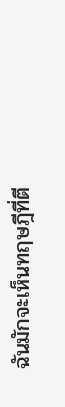ฉันมักจะเห็นทฤษฎีที่ตี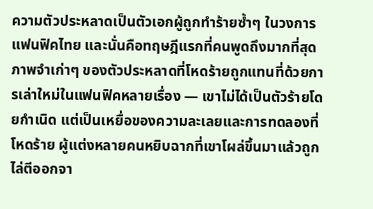ความตัวประหลาดเป็นตัวเอกผู้ถูกทำร้ายซ้ำๆ ในวงการแฟนฟิคไทย และนั่นคือทฤษฎีแรกที่คนพูดถึงมากที่สุด
ภาพจำเก่าๆ ของตัวประหลาดที่โหดร้ายถูกแทนที่ด้วยการเล่าใหม่ในแฟนฟิคหลายเรื่อง — เขาไม่ได้เป็นตัวร้ายโดยกำเนิด แต่เป็นเหยื่อของความละเลยและการทดลองที่โหดร้าย ผู้แต่งหลายคนหยิบฉากที่เขาโผล่ขึ้นมาแล้วถูกไล่ตีออกจา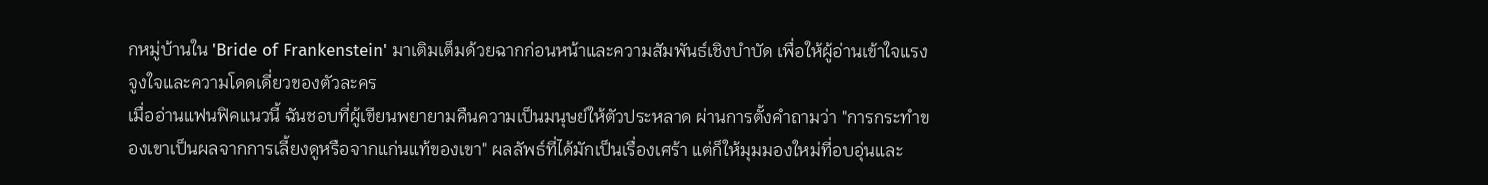กหมู่บ้านใน 'Bride of Frankenstein' มาเติมเต็มด้วยฉากก่อนหน้าและความสัมพันธ์เชิงบำบัด เพื่อให้ผู้อ่านเข้าใจแรงจูงใจและความโดดเดี่ยวของตัวละคร
เมื่ออ่านแฟนฟิคแนวนี้ ฉันชอบที่ผู้เขียนพยายามคืนความเป็นมนุษย์ให้ตัวประหลาด ผ่านการตั้งคำถามว่า "การกระทำของเขาเป็นผลจากการเลี้ยงดูหรือจากแก่นแท้ของเขา" ผลลัพธ์ที่ได้มักเป็นเรื่องเศร้า แต่ก็ให้มุมมองใหม่ที่อบอุ่นและ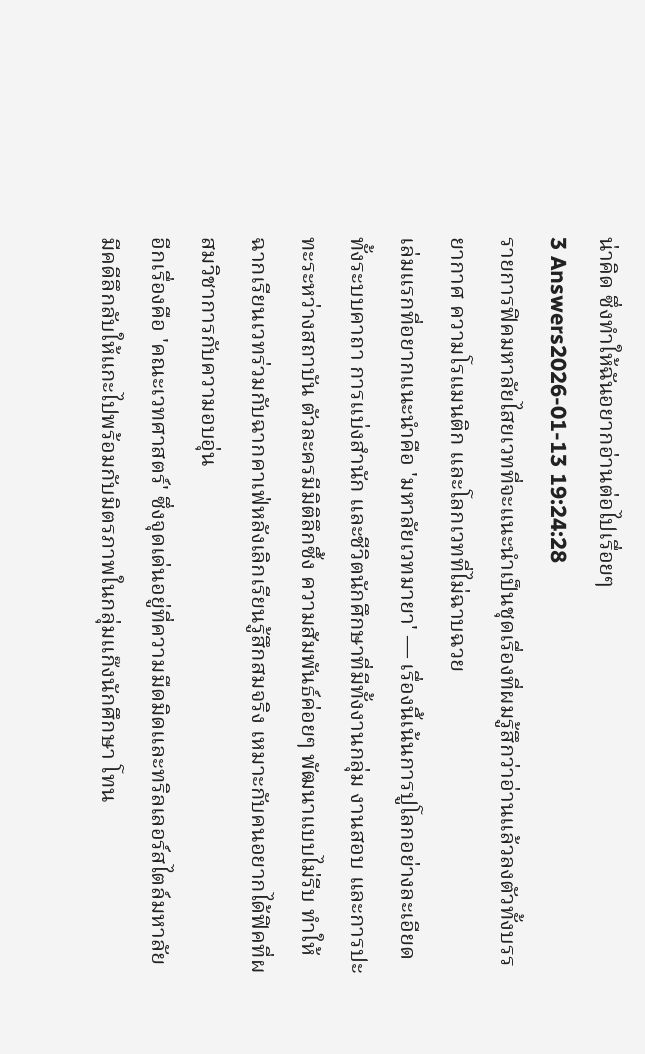น่าคิด ซึ่งทำให้ฉันอยากอ่านต่อไปเรื่อยๆ
3 Answers2026-01-13 19:24:28
รายการฟิคมหาลัยไสยเวทที่จะแนะนำเป็นชุดเรื่องที่ผมรู้สึกว่าอ่านแล้วลงตัวทั้งบรรยากาศ ความโรแมนติก และโลกเวทที่ไม่ฉาบฉวย
เล่มแรกที่อยากแนะนำคือ 'มหาลัยเวทมายา' — เรื่องนี้เน้นการปูโลกอย่างละเอียด ทั้งระบบคาถา การแบ่งสำนัก และชีวิตนักศึกษาที่มีทั้งงานกลุ่ม งานสอบ และการปะทะระหว่างสถาบัน ตัวละครมีมิติลึกซึ้ง ความสัมพันธ์ค่อยๆ พัฒนาแบบไม่รีบ ทำให้ฉากเรียนเวทร่วมกับฉากคาเฟ่หลังเลิกเรียนรู้สึกสมจริง เหมาะกับคนอยากได้ฟิคที่ผสมวิชาการกับความอบอุ่น
อีกเรื่องคือ 'คณะเวทศาสตร์' ซึ่งจุดเด่นอยู่ที่ความมืดมิดและทริลเลอร์สไตล์มหาลัย มีคดีลึกลับให้แกะไปพร้อมกับมิตรภาพในกลุ่มแก๊งนักศึกษา โทน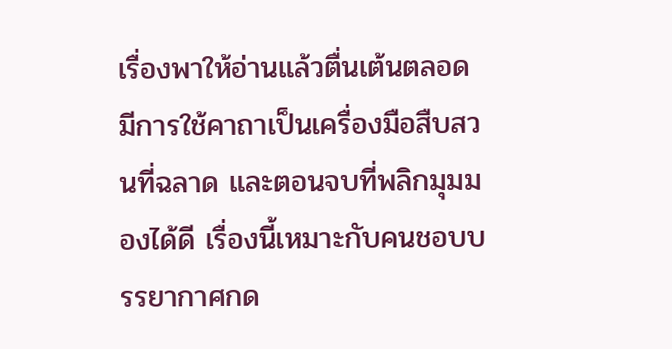เรื่องพาให้อ่านแล้วตื่นเต้นตลอด มีการใช้คาถาเป็นเครื่องมือสืบสวนที่ฉลาด และตอนจบที่พลิกมุมมองได้ดี เรื่องนี้เหมาะกับคนชอบบรรยากาศกด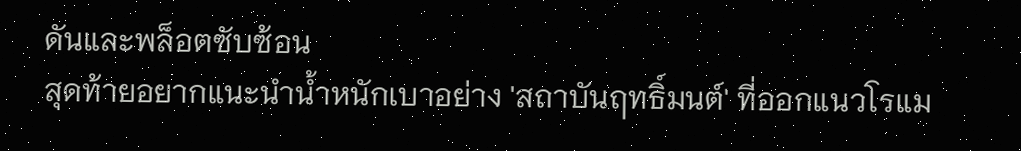ดันและพล็อตซับซ้อน
สุดท้ายอยากแนะนำน้ำหนักเบาอย่าง 'สถาบันฤทธิ์มนต์' ที่ออกแนวโรแม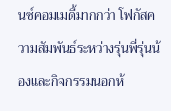นซ์คอมเมดี้มากกว่า โฟกัสความสัมพันธ์ระหว่างรุ่นพี่รุ่นน้องและกิจกรรมนอกห้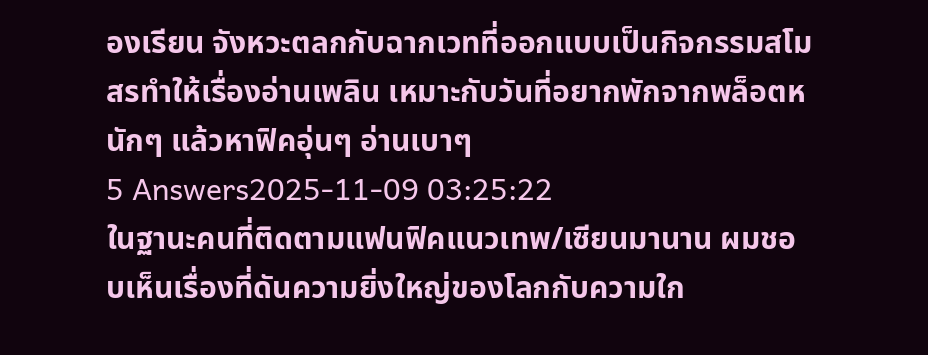องเรียน จังหวะตลกกับฉากเวทที่ออกแบบเป็นกิจกรรมสโมสรทำให้เรื่องอ่านเพลิน เหมาะกับวันที่อยากพักจากพล็อตหนักๆ แล้วหาฟิคอุ่นๆ อ่านเบาๆ
5 Answers2025-11-09 03:25:22
ในฐานะคนที่ติดตามแฟนฟิคแนวเทพ/เซียนมานาน ผมชอบเห็นเรื่องที่ดันความยิ่งใหญ่ของโลกกับความใก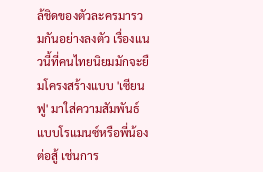ล้ชิดของตัวละครมารวมกันอย่างลงตัว เรื่องแนวนี้ที่คนไทยนิยมมักจะยืมโครงสร้างแบบ 'เซียนฟู' มาใส่ความสัมพันธ์แบบโรแมนซ์หรือพี่น้องต่อสู้ เช่นการ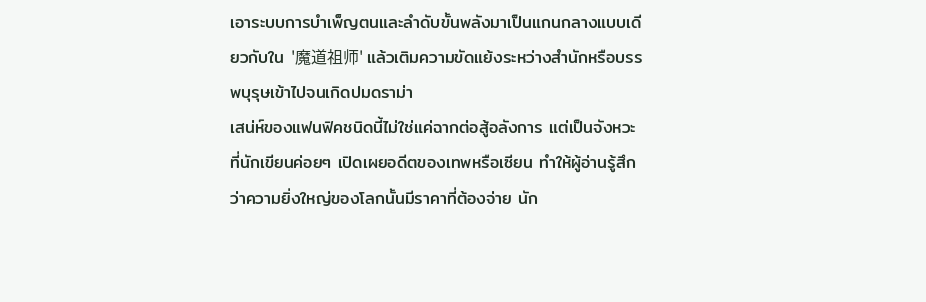เอาระบบการบำเพ็ญตนและลำดับขั้นพลังมาเป็นแกนกลางแบบเดียวกับใน '魔道祖师' แล้วเติมความขัดแย้งระหว่างสำนักหรือบรรพบุรุษเข้าไปจนเกิดปมดราม่า
เสน่ห์ของแฟนฟิคชนิดนี้ไม่ใช่แค่ฉากต่อสู้อลังการ แต่เป็นจังหวะที่นักเขียนค่อยๆ เปิดเผยอดีตของเทพหรือเซียน ทำให้ผู้อ่านรู้สึกว่าความยิ่งใหญ่ของโลกนั้นมีราคาที่ต้องจ่าย นัก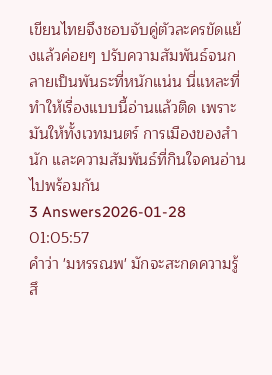เขียนไทยจึงชอบจับคู่ตัวละครขัดแย้งแล้วค่อยๆ ปรับความสัมพันธ์จนกลายเป็นพันธะที่หนักแน่น นี่แหละที่ทำให้เรื่องแบบนี้อ่านแล้วติด เพราะมันให้ทั้งเวทมนตร์ การเมืองของสำนัก และความสัมพันธ์ที่กินใจคนอ่านไปพร้อมกัน
3 Answers2026-01-28 01:05:57
คำว่า 'มหรรณพ' มักจะสะกดความรู้สึ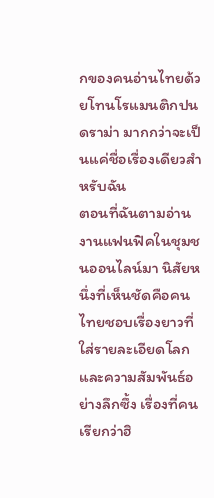กของคนอ่านไทยด้วยโทนโรแมนติกปนดราม่า มากกว่าจะเป็นแค่ชื่อเรื่องเดียวสำหรับฉัน
ตอนที่ฉันตามอ่านงานแฟนฟิคในชุมชนออนไลน์มา นิสัยหนึ่งที่เห็นชัดคือคนไทยชอบเรื่องยาวที่ใส่รายละเอียดโลกและความสัมพันธ์อย่างลึกซึ้ง เรื่องที่คนเรียกว่าฮิ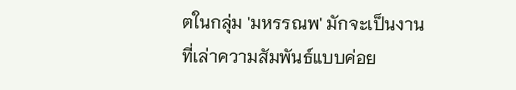ตในกลุ่ม 'มหรรณพ' มักจะเป็นงานที่เล่าความสัมพันธ์แบบค่อย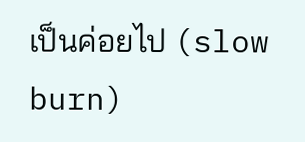เป็นค่อยไป (slow burn)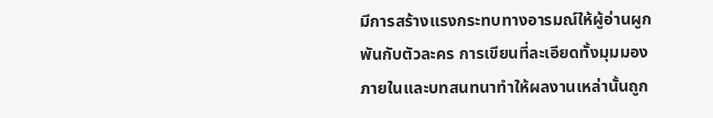มีการสร้างแรงกระทบทางอารมณ์ให้ผู้อ่านผูกพันกับตัวละคร การเขียนที่ละเอียดทั้งมุมมองภายในและบทสนทนาทำให้ผลงานเหล่านั้นถูก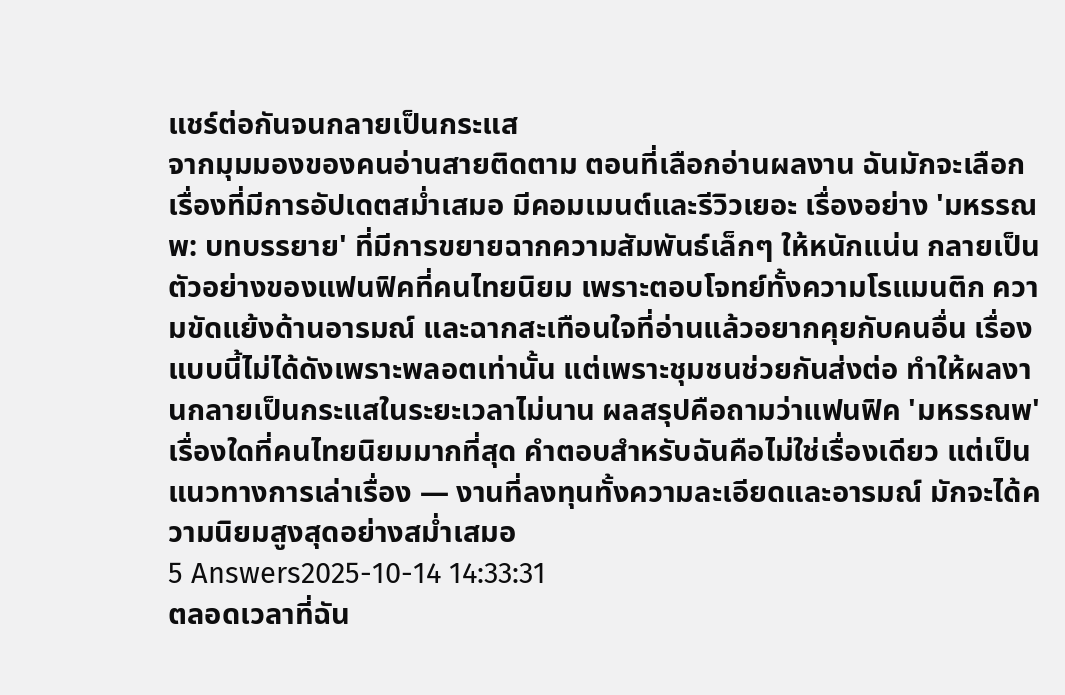แชร์ต่อกันจนกลายเป็นกระแส
จากมุมมองของคนอ่านสายติดตาม ตอนที่เลือกอ่านผลงาน ฉันมักจะเลือกเรื่องที่มีการอัปเดตสม่ำเสมอ มีคอมเมนต์และรีวิวเยอะ เรื่องอย่าง 'มหรรณพ: บทบรรยาย' ที่มีการขยายฉากความสัมพันธ์เล็กๆ ให้หนักแน่น กลายเป็นตัวอย่างของแฟนฟิคที่คนไทยนิยม เพราะตอบโจทย์ทั้งความโรแมนติก ความขัดแย้งด้านอารมณ์ และฉากสะเทือนใจที่อ่านแล้วอยากคุยกับคนอื่น เรื่องแบบนี้ไม่ได้ดังเพราะพลอตเท่านั้น แต่เพราะชุมชนช่วยกันส่งต่อ ทำให้ผลงานกลายเป็นกระแสในระยะเวลาไม่นาน ผลสรุปคือถามว่าแฟนฟิค 'มหรรณพ' เรื่องใดที่คนไทยนิยมมากที่สุด คำตอบสำหรับฉันคือไม่ใช่เรื่องเดียว แต่เป็นแนวทางการเล่าเรื่อง — งานที่ลงทุนทั้งความละเอียดและอารมณ์ มักจะได้ความนิยมสูงสุดอย่างสม่ำเสมอ
5 Answers2025-10-14 14:33:31
ตลอดเวลาที่ฉัน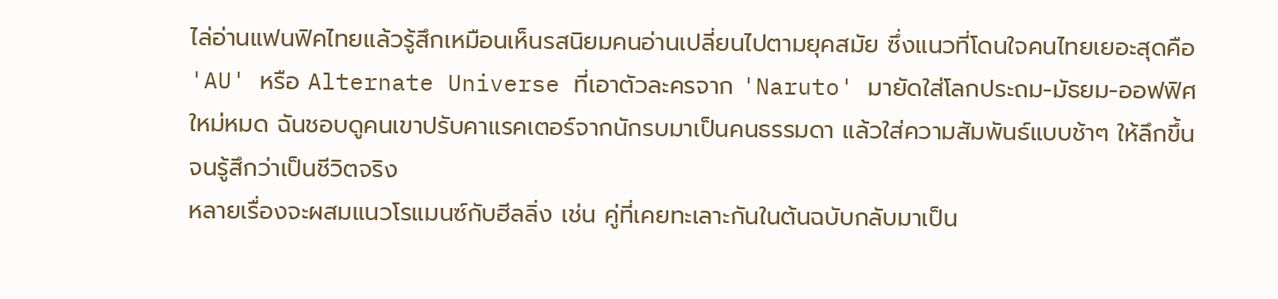ไล่อ่านแฟนฟิคไทยแล้วรู้สึกเหมือนเห็นรสนิยมคนอ่านเปลี่ยนไปตามยุคสมัย ซึ่งแนวที่โดนใจคนไทยเยอะสุดคือ 'AU' หรือ Alternate Universe ที่เอาตัวละครจาก 'Naruto' มายัดใส่โลกประถม-มัธยม-ออฟฟิศใหม่หมด ฉันชอบดูคนเขาปรับคาแรคเตอร์จากนักรบมาเป็นคนธรรมดา แล้วใส่ความสัมพันธ์แบบช้าๆ ให้ลึกขึ้นจนรู้สึกว่าเป็นชีวิตจริง
หลายเรื่องจะผสมแนวโรแมนซ์กับฮีลลิ่ง เช่น คู่ที่เคยทะเลาะกันในต้นฉบับกลับมาเป็น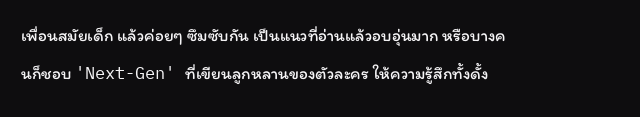เพื่อนสมัยเด็ก แล้วค่อยๆ ซึมซับกัน เป็นแนวที่อ่านแล้วอบอุ่นมาก หรือบางคนก็ชอบ 'Next-Gen' ที่เขียนลูกหลานของตัวละคร ให้ความรู้สึกทั้งดั้ง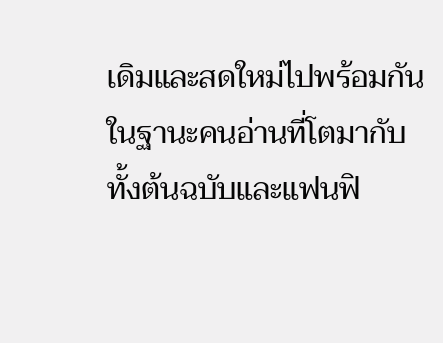เดิมและสดใหม่ไปพร้อมกัน
ในฐานะคนอ่านที่โตมากับทั้งต้นฉบับและแฟนฟิ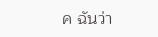ค ฉันว่า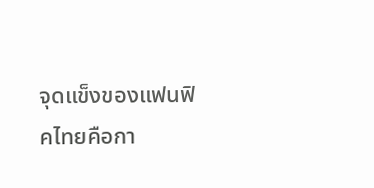จุดแข็งของแฟนฟิคไทยคือกา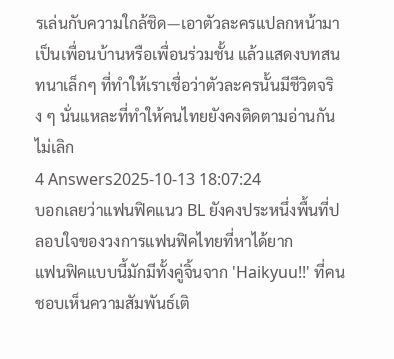รเล่นกับความใกล้ชิด—เอาตัวละครแปลกหน้ามาเป็นเพื่อนบ้านหรือเพื่อนร่วมชั้น แล้วแสดงบทสนทนาเล็กๆ ที่ทำให้เราเชื่อว่าตัวละครนั้นมีชีวิตจริง ๆ นั่นแหละที่ทำให้คนไทยยังคงติดตามอ่านกันไม่เลิก
4 Answers2025-10-13 18:07:24
บอกเลยว่าแฟนฟิคแนว BL ยังคงประหนึ่งพื้นที่ปลอบใจของวงการแฟนฟิคไทยที่หาได้ยาก
แฟนฟิคแบบนี้มักมีทั้งคู่จิ้นจาก 'Haikyuu!!' ที่คนชอบเห็นความสัมพันธ์เติ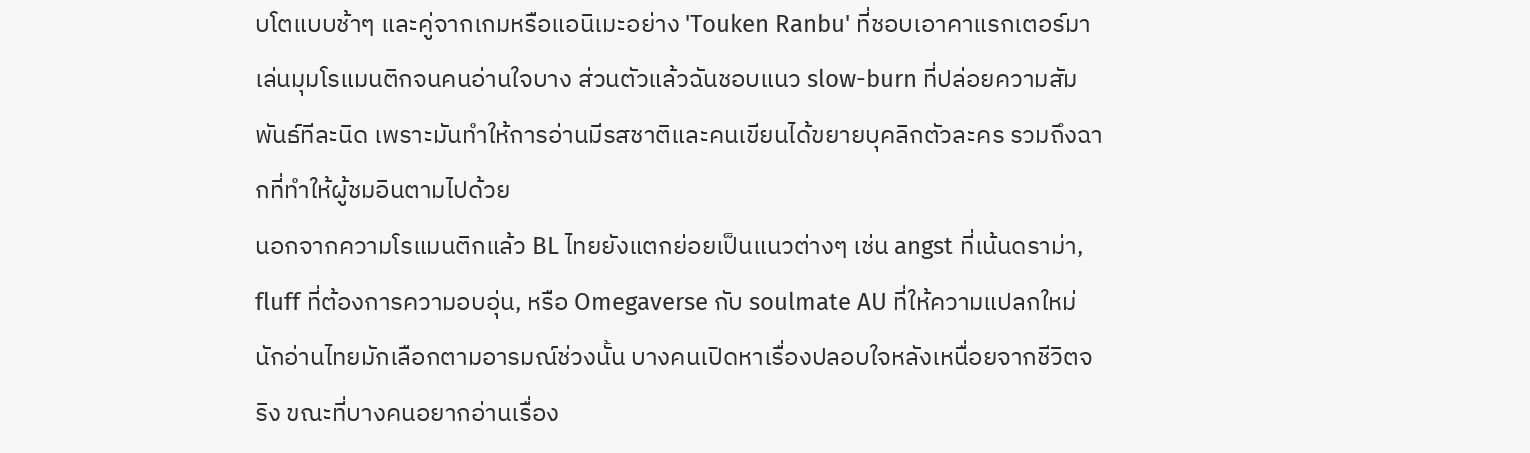บโตแบบช้าๆ และคู่จากเกมหรือแอนิเมะอย่าง 'Touken Ranbu' ที่ชอบเอาคาแรกเตอร์มาเล่นมุมโรแมนติกจนคนอ่านใจบาง ส่วนตัวแล้วฉันชอบแนว slow-burn ที่ปล่อยความสัมพันธ์ทีละนิด เพราะมันทำให้การอ่านมีรสชาติและคนเขียนได้ขยายบุคลิกตัวละคร รวมถึงฉากที่ทำให้ผู้ชมอินตามไปด้วย
นอกจากความโรแมนติกแล้ว BL ไทยยังแตกย่อยเป็นแนวต่างๆ เช่น angst ที่เน้นดราม่า, fluff ที่ต้องการความอบอุ่น, หรือ Omegaverse กับ soulmate AU ที่ให้ความแปลกใหม่ นักอ่านไทยมักเลือกตามอารมณ์ช่วงนั้น บางคนเปิดหาเรื่องปลอบใจหลังเหนื่อยจากชีวิตจริง ขณะที่บางคนอยากอ่านเรื่อง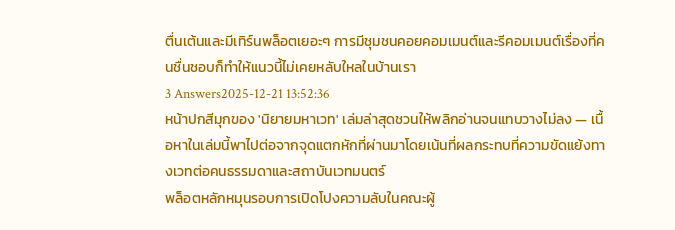ตื่นเต้นและมีเทิร์นพล็อตเยอะๆ การมีชุมชนคอยคอมเมนต์และรีคอมเมนต์เรื่องที่คนชื่นชอบก็ทำให้แนวนี้ไม่เคยหลับใหลในบ้านเรา
3 Answers2025-12-21 13:52:36
หน้าปกสีมุกของ 'นิยายมหาเวท' เล่มล่าสุดชวนให้พลิกอ่านจนแทบวางไม่ลง — เนื้อหาในเล่มนี้พาไปต่อจากจุดแตกหักที่ผ่านมาโดยเน้นที่ผลกระทบที่ความขัดแย้งทางเวทต่อคนธรรมดาและสถาบันเวทมนตร์
พล็อตหลักหมุนรอบการเปิดโปงความลับในคณะผู้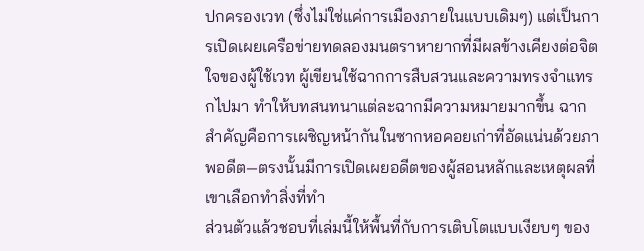ปกครองเวท (ซึ่งไม่ใช่แค่การเมืองภายในแบบเดิมๆ) แต่เป็นการเปิดเผยเครือข่ายทดลองมนตราหายากที่มีผลข้างเคียงต่อจิตใจของผู้ใช้เวท ผู้เขียนใช้ฉากการสืบสวนและความทรงจำแทรกไปมา ทำให้บทสนทนาแต่ละฉากมีความหมายมากขึ้น ฉากสำคัญคือการเผชิญหน้ากันในซากหอคอยเก่าที่อัดแน่นด้วยภาพอดีต—ตรงนั้นมีการเปิดเผยอดีตของผู้สอนหลักและเหตุผลที่เขาเลือกทำสิ่งที่ทำ
ส่วนตัวแล้วชอบที่เล่มนี้ให้พื้นที่กับการเติบโตแบบเงียบๆ ของ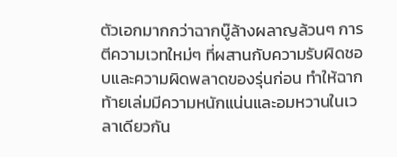ตัวเอกมากกว่าฉากบู๊ล้างผลาญล้วนๆ การตีความเวทใหม่ๆ ที่ผสานกับความรับผิดชอบและความผิดพลาดของรุ่นก่อน ทำให้ฉากท้ายเล่มมีความหนักแน่นและอมหวานในเวลาเดียวกัน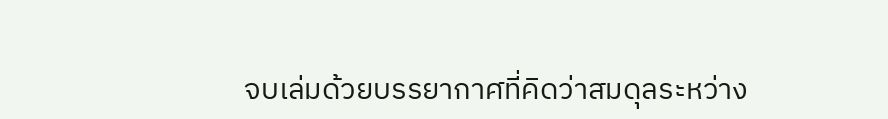จบเล่มด้วยบรรยากาศที่คิดว่าสมดุลระหว่าง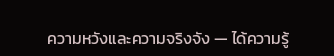ความหวังและความจริงจัง — ได้ความรู้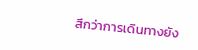สึกว่าการเดินทางยัง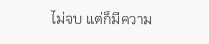ไม่จบ แต่ก็มีความ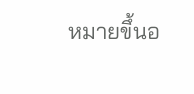หมายขึ้นอ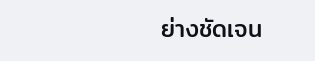ย่างชัดเจน